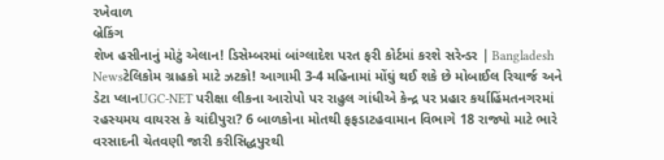રખેવાળ
બ્રેકિંગ
શેખ હસીનાનું મોટું એલાન! ડિસેમ્બરમાં બાંગ્લાદેશ પરત ફરી કોર્ટમાં કરશે સરેન્ડર | Bangladesh Newsટેલિકોમ ગ્રાહકો માટે ઝટકો! આગામી 3-4 મહિનામાં મોંઘું થઈ શકે છે મોબાઈલ રિચાર્જ અને ડેટા પ્લાનUGC-NET પરીક્ષા લીકના આરોપો પર રાહુલ ગાંધીએ કેન્દ્ર પર પ્રહાર કર્યાહિંમતનગરમાં રહસ્યમય વાયરસ કે ચાંદીપુરા? 6 બાળકોના મોતથી ફફડાટહવામાન વિભાગે 18 રાજ્યો માટે ભારે વરસાદની ચેતવણી જારી કરીસિદ્ધપુરથી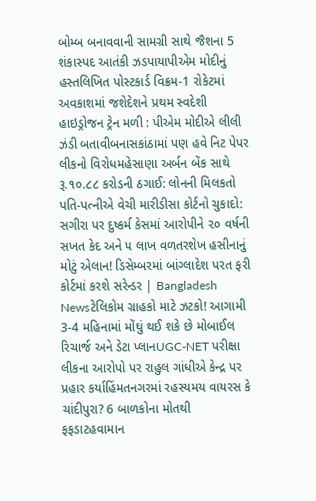બોમ્બ બનાવવાની સામગ્રી સાથે જૈશના 5 શંકાસ્પદ આતંકી ઝડપાયાપીએમ મોદીનું હસ્તલિખિત પોસ્ટકાર્ડ વિક્રમ-1 રોકેટમાં અવકાશમાં જશેદેશને પ્રથમ સ્વદેશી હાઇડ્રોજન ટ્રેન મળી : પીએમ મોદીએ લીલી ઝંડી બતાવીબનાસકાંઠામાં પણ હવે નિટ પેપર લીકનો વિરોધમહેસાણા અર્બન બેંક સાથે રૂ.૧૦.૮૮ કરોડની ઠગાઈ: લોનની મિલકતો પતિ-પત્નીએ વેચી મારીડીસા કોર્ટનો ચુકાદો: સગીરા પર દુષ્કર્મ કેસમાં આરોપીને ૨૦ વર્ષની સખત કેદ અને ૫ લાખ વળતરશેખ હસીનાનું મોટું એલાન! ડિસેમ્બરમાં બાંગ્લાદેશ પરત ફરી કોર્ટમાં કરશે સરેન્ડર | Bangladesh Newsટેલિકોમ ગ્રાહકો માટે ઝટકો! આગામી 3-4 મહિનામાં મોંઘું થઈ શકે છે મોબાઈલ રિચાર્જ અને ડેટા પ્લાનUGC-NET પરીક્ષા લીકના આરોપો પર રાહુલ ગાંધીએ કેન્દ્ર પર પ્રહાર કર્યાહિંમતનગરમાં રહસ્યમય વાયરસ કે ચાંદીપુરા? 6 બાળકોના મોતથી ફફડાટહવામાન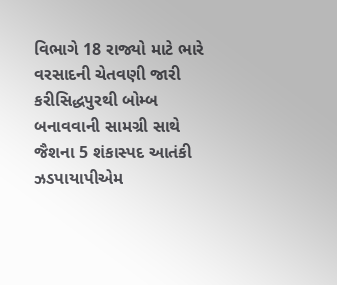વિભાગે 18 રાજ્યો માટે ભારે વરસાદની ચેતવણી જારી કરીસિદ્ધપુરથી બોમ્બ બનાવવાની સામગ્રી સાથે જૈશના 5 શંકાસ્પદ આતંકી ઝડપાયાપીએમ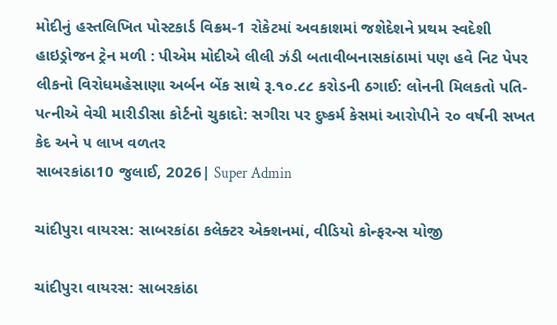મોદીનું હસ્તલિખિત પોસ્ટકાર્ડ વિક્રમ-1 રોકેટમાં અવકાશમાં જશેદેશને પ્રથમ સ્વદેશી હાઇડ્રોજન ટ્રેન મળી : પીએમ મોદીએ લીલી ઝંડી બતાવીબનાસકાંઠામાં પણ હવે નિટ પેપર લીકનો વિરોધમહેસાણા અર્બન બેંક સાથે રૂ.૧૦.૮૮ કરોડની ઠગાઈ: લોનની મિલકતો પતિ-પત્નીએ વેચી મારીડીસા કોર્ટનો ચુકાદો: સગીરા પર દુષ્કર્મ કેસમાં આરોપીને ૨૦ વર્ષની સખત કેદ અને ૫ લાખ વળતર
સાબરકાંઠા10 જુલાઈ, 2026| Super Admin

ચાંદીપુરા વાયરસ: સાબરકાંઠા કલેક્ટર એક્શનમાં, વીડિયો કોન્ફરન્સ યોજી

ચાંદીપુરા વાયરસ: સાબરકાંઠા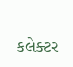કલેક્ટર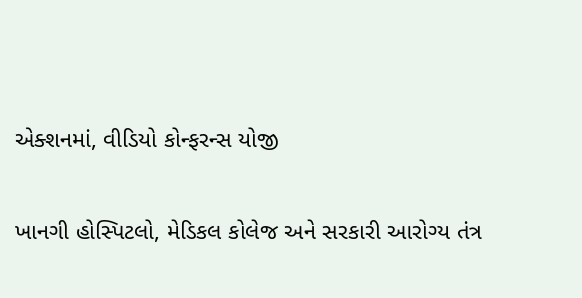એક્શનમાં, વીડિયો કોન્ફરન્સ યોજી

ખાનગી હોસ્પિટલો, મેડિકલ કોલેજ અને સરકારી આરોગ્ય તંત્ર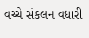વચ્ચે સંકલન વધારી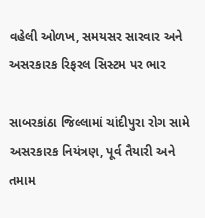વહેલી ઓળખ, સમયસર સારવાર અને અસરકારક રિફરલ સિસ્ટમ પર ભાર

સાબરકાંઠા જિલ્લામાં ચાંદીપુરા રોગ સામે અસરકારક નિયંત્રણ, પૂર્વ તૈયારી અને તમામ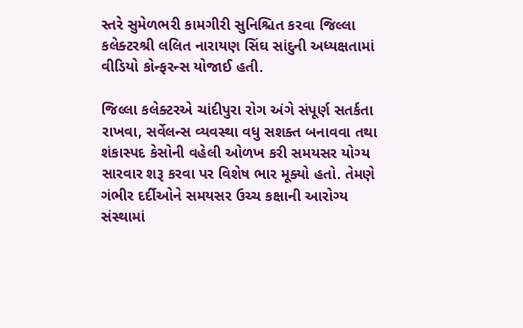સ્તરે સુમેળભરી કામગીરી સુનિશ્ચિત કરવા જિલ્લા કલેક્ટરશ્રી લલિત નારાયણ સિંઘ સાંદુની અધ્યક્ષતામાં વીડિયો કોન્ફરન્સ યોજાઈ હતી.

જિલ્લા કલેક્ટરએ ચાંદીપુરા રોગ અંગે સંપૂર્ણ સતર્કતા રાખવા, સર્વેલન્સ વ્યવસ્થા વધુ સશક્ત બનાવવા તથા શંકાસ્પદ કેસોની વહેલી ઓળખ કરી સમયસર યોગ્ય સારવાર શરૂ કરવા પર વિશેષ ભાર મૂક્યો હતો. તેમણે ગંભીર દર્દીઓને સમયસર ઉચ્ચ કક્ષાની આરોગ્ય સંસ્થામાં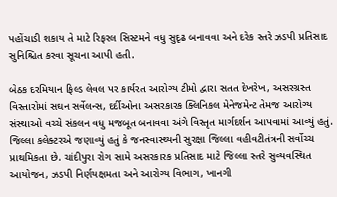પહોંચાડી શકાય તે માટે રિફરલ સિસ્ટમને વધુ સુદૃઢ બનાવવા અને દરેક સ્તરે ઝડપી પ્રતિસાદ સુનિશ્ચિત કરવા સૂચના આપી હતી.

બેઠક દરમિયાન ફિલ્ડ લેવલ પર કાર્યરત આરોગ્ય ટીમો દ્વારા સતત દેખરેખ, અસરગ્રસ્ત વિસ્તારોમાં સઘન સર્વેલન્સ, દર્દીઓના અસરકારક ક્લિનિકલ મેનેજમેન્ટ તેમજ આરોગ્ય સંસ્થાઓ વચ્ચે સંકલન વધુ મજબૂત બનાવવા અંગે વિસ્તૃત માર્ગદર્શન આપવામાં આવ્યું હતું. જિલ્લા કલેક્ટરએ જણાવ્યું હતું કે જનસ્વાસ્થ્યની સુરક્ષા જિલ્લા વહીવટીતંત્રની સર્વોચ્ચ પ્રાથમિકતા છે. ચાંદીપુરા રોગ સામે અસરકારક પ્રતિસાદ માટે જિલ્લા સ્તરે સુવ્યવસ્થિત આયોજન, ઝડપી નિર્ણયક્ષમતા અને આરોગ્ય વિભાગ, ખાનગી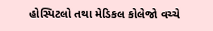હોસ્પિટલો તથા મેડિકલ કોલેજો વચ્ચે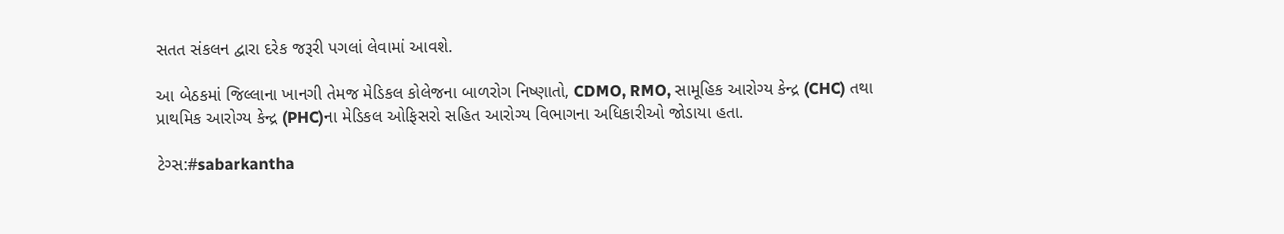સતત સંકલન દ્વારા દરેક જરૂરી પગલાં લેવામાં આવશે.

આ બેઠકમાં જિલ્લાના ખાનગી તેમજ મેડિકલ કોલેજના બાળરોગ નિષ્ણાતો, CDMO, RMO, સામૂહિક આરોગ્ય કેન્દ્ર (CHC) તથા પ્રાથમિક આરોગ્ય કેન્દ્ર (PHC)ના મેડિકલ ઓફિસરો સહિત આરોગ્ય વિભાગના અધિકારીઓ જોડાયા હતા.

ટેગ્સ:#sabarkantha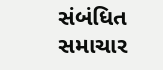સંબંધિત સમાચાર